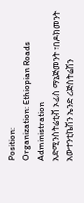Position:
Organization: Ethiopian Roads Administration
አድሚንስትሬቲቭ ኦፊስ ማኔጅመንት ፣በዶክመንት አውተንቲኬሽን ኤንድ ሪጅስትሬሽን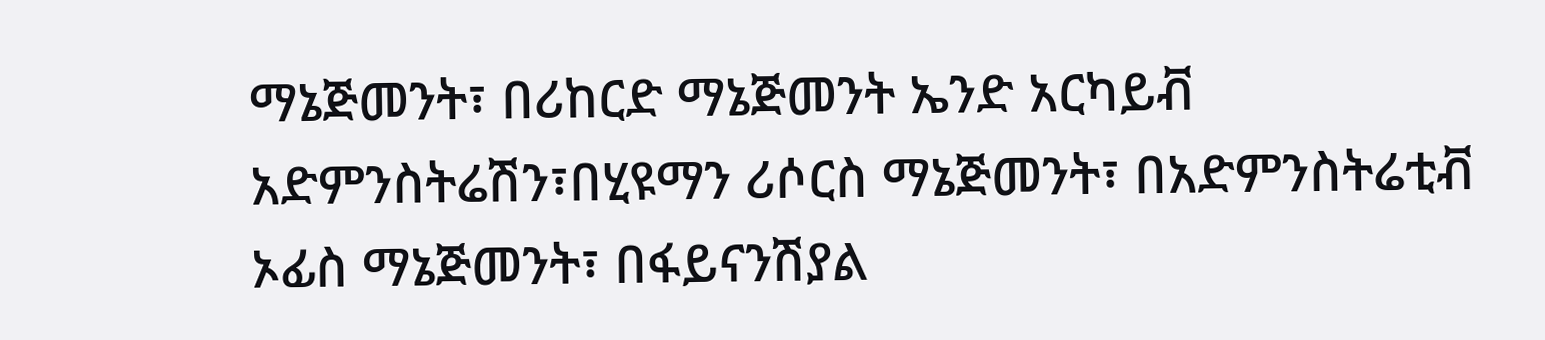ማኔጅመንት፣ በሪከርድ ማኔጅመንት ኤንድ አርካይቭ አድምንስትሬሽን፣በሂዩማን ሪሶርስ ማኔጅመንት፣ በአድምንስትሬቲቭ ኦፊስ ማኔጅመንት፣ በፋይናንሽያል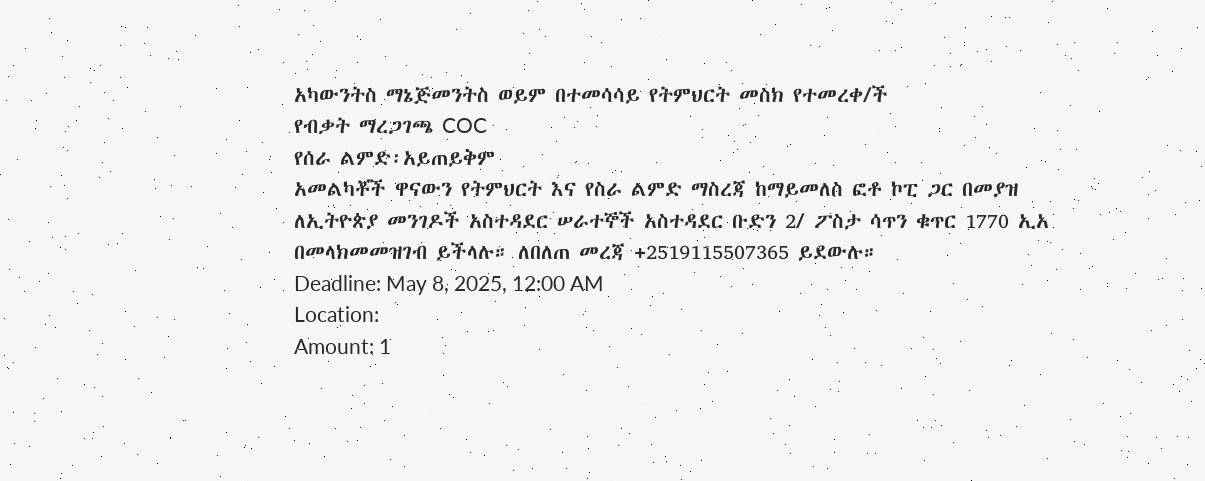አካውንትስ ማኔጅመንትስ ወይም በተመሳሳይ የትምህርት መስክ የተመረቀ/ች
የብቃት ማረጋገጫ COC
የሰራ ልምድ፡አይጠይቅም
አመልካቾች ዋናውን የትምህርት እና የስራ ልምድ ማስረጃ ከማይመለስ ፎቶ ኮፒ ጋር በመያዝ ለኢትዮጵያ መንገዶች አስተዳደር ሠራተኞች አስተዳደር ቡድን 2/ ፖስታ ሳጥን ቁጥር 1770 ኢአ በመላክመመዝገብ ይችላሉ። ለበለጠ መረጃ +2519115507365 ይደውሉ።
Deadline: May 8, 2025, 12:00 AM
Location:
Amount: 1